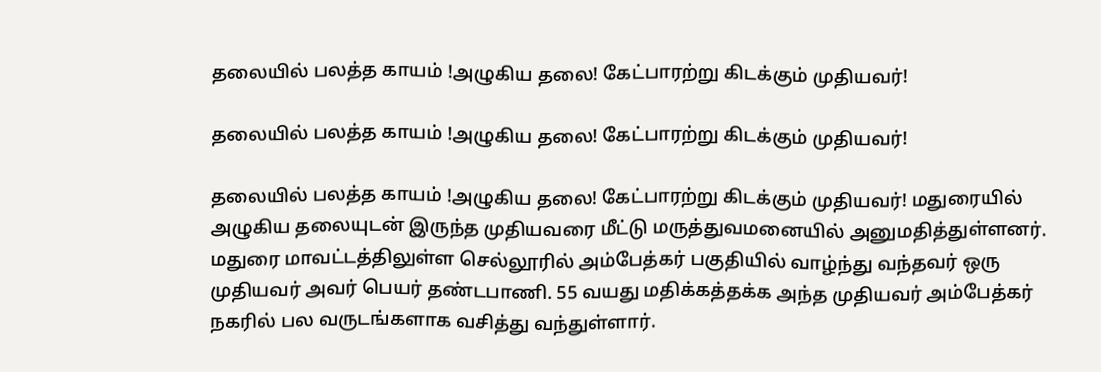தலையில் பலத்த காயம் !அழுகிய தலை! கேட்பாரற்று கிடக்கும் முதியவர்!

தலையில் பலத்த காயம் !அழுகிய தலை! கேட்பாரற்று கிடக்கும் முதியவர்!

தலையில் பலத்த காயம் !அழுகிய தலை! கேட்பாரற்று கிடக்கும் முதியவர்! மதுரையில் அழுகிய தலையுடன் இருந்த முதியவரை மீட்டு மருத்துவமனையில் அனுமதித்துள்ளனர். மதுரை மாவட்டத்திலுள்ள செல்லூரில் அம்பேத்கர் பகுதியில் வாழ்ந்து வந்தவர் ஒரு முதியவர் அவர் பெயர் தண்டபாணி. 55 வயது மதிக்கத்தக்க அந்த முதியவர் அம்பேத்கர் நகரில் பல வருடங்களாக வசித்து வந்துள்ளார்.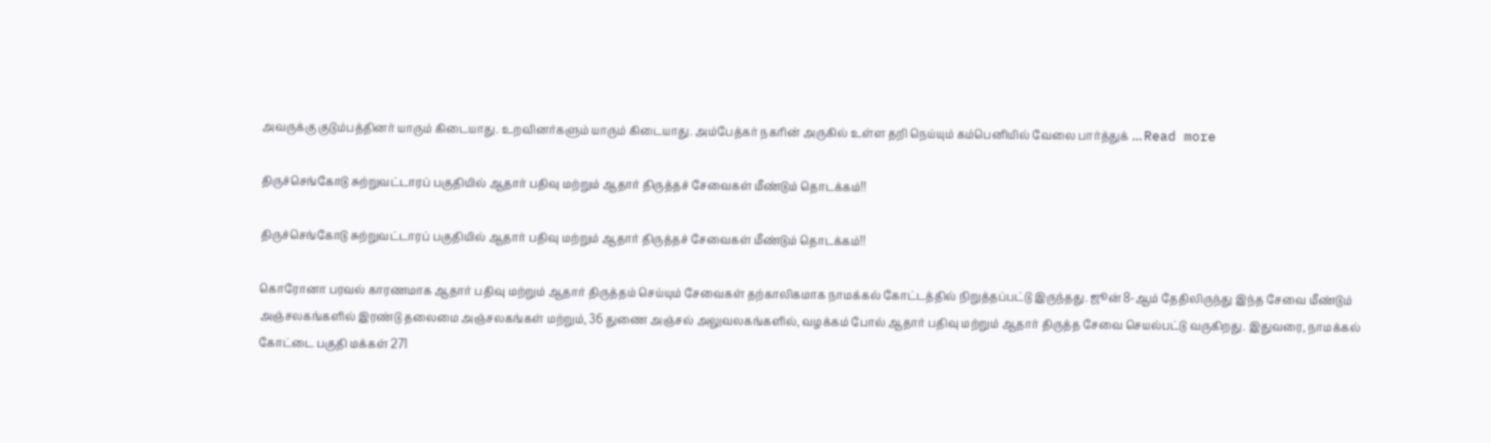அவருக்கு குடும்பத்தினர் யாரும் கிடையாது. உறவினர்களும் யாரும் கிடையாது. அம்பேத்கர் நகரின் அருகில் உள்ள தறி நெய்யும் கம்பெனியில் வேலை பார்த்துக் … Read more

திருச்செங்கோடு சுற்றுவட்டாரப் பகுதியில் ஆதார் பதிவு மற்றும் ஆதார் திருத்தச் சேவைகள் மீண்டும் தொடக்கம்!!

திருச்செங்கோடு சுற்றுவட்டாரப் பகுதியில் ஆதார் பதிவு மற்றும் ஆதார் திருத்தச் சேவைகள் மீண்டும் தொடக்கம்!!

கொரோனா பரவல் காரணமாக ஆதார் பதிவு மற்றும் ஆதார் திருத்தம் செய்யும் சேவைகள் தற்காலிகமாக நாமக்கல் கோட்டத்தில் நிறுத்தப்பட்டு இருந்தது. ஜூன் 8-ஆம் தேதிலிருந்து இந்த சேவை மீண்டும் அஞ்சலகங்களில் இரண்டு தலைமை அஞ்சலகங்கள் மற்றும், 36 துணை அஞ்சல் அலுவலகங்களில், வழக்கம் போல் ஆதார் பதிவு மற்றும் ஆதார் திருத்த சேவை செயல்பட்டு வருகிறது. இதுவரை, நாமக்கல் கோட்டை பகுதி மக்கள் 271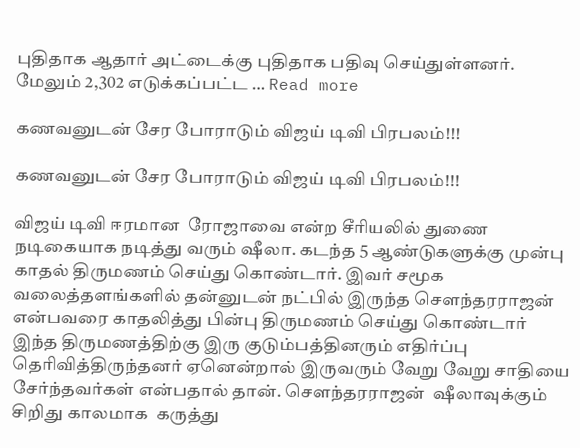புதிதாக ஆதார் அட்டைக்கு புதிதாக பதிவு செய்துள்ளனர். மேலும் 2,302 எடுக்கப்பட்ட … Read more

கணவனுடன் சேர போராடும் விஜய் டிவி பிரபலம்!!!

கணவனுடன் சேர போராடும் விஜய் டிவி பிரபலம்!!!

விஜய் டிவி ஈரமான  ரோஜாவை என்ற சீரியலில் துணை நடிகையாக நடித்து வரும் ஷீலா. கடந்த 5 ஆண்டுகளுக்கு முன்பு காதல் திருமணம் செய்து கொண்டார். இவர் சமூக வலைத்தளங்களில் தன்னுடன் நட்பில் இருந்த சௌந்தரராஜன் என்பவரை காதலித்து பின்பு திருமணம் செய்து கொண்டார் இந்த திருமணத்திற்கு இரு குடும்பத்தினரும் எதிர்ப்பு தெரிவித்திருந்தனர் ஏனென்றால் இருவரும் வேறு வேறு சாதியை சேர்ந்தவர்கள் என்பதால் தான். சௌந்தரராஜன்  ஷீலாவுக்கும் சிறிது காலமாக  கருத்து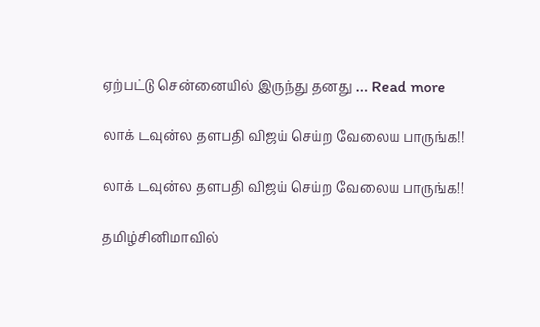ஏற்பட்டு சென்னையில் இருந்து தனது … Read more

லாக் டவுன்ல தளபதி விஜய் செய்ற வேலைய பாருங்க!!

லாக் டவுன்ல தளபதி விஜய் செய்ற வேலைய பாருங்க!!

தமிழ்சினிமாவில்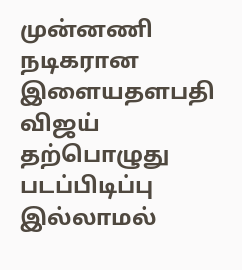முன்னணி  நடிகரான இளையதளபதி விஜய் தற்பொழுது படப்பிடிப்பு இல்லாமல்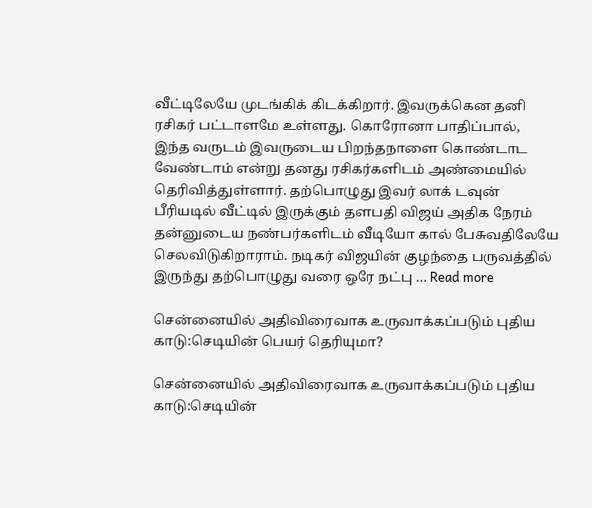வீட்டிலேயே முடங்கிக் கிடக்கிறார். இவருக்கென தனி ரசிகர் பட்டாளமே உள்ளது. கொரோனா பாதிப்பால்,  இந்த வருடம் இவருடைய பிறந்தநாளை கொண்டாட வேண்டாம் என்று தனது ரசிகர்களிடம் அண்மையில் தெரிவித்துள்ளார். தற்பொழுது இவர் லாக் டவுன் பீரியடில் வீட்டில் இருக்கும் தளபதி விஜய் அதிக நேரம் தன்னுடைய நண்பர்களிடம் வீடியோ கால் பேசுவதிலேயே செலவிடுகிறாராம். நடிகர் விஜயின் குழந்தை பருவத்தில் இருந்து தற்பொழுது வரை ஒரே நட்பு … Read more

சென்னையில் அதிவிரைவாக உருவாக்கப்படும் புதிய காடு:செடியின் பெயர் தெரியுமா?

சென்னையில் அதிவிரைவாக உருவாக்கப்படும் புதிய காடு:செடியின்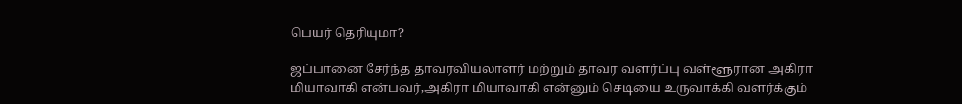பெயர் தெரியுமா?

ஜப்பானை சேர்ந்த தாவரவியலாளர் மற்றும் தாவர வளர்ப்பு வள்ளூரான அகிரா மியாவாகி என்பவர்,அகிரா மியாவாகி என்னும் செடியை உருவாக்கி வளர்க்கும்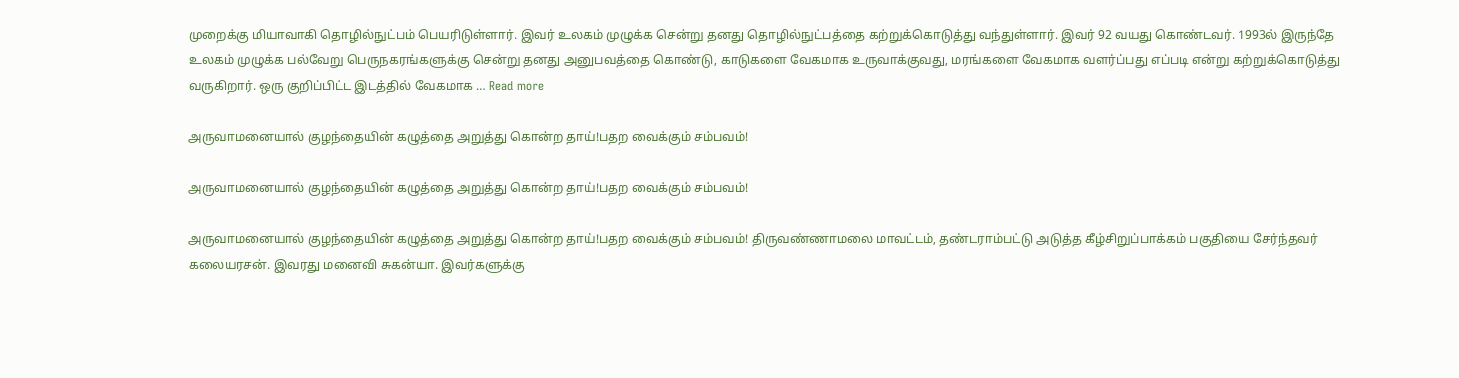முறைக்கு மியாவாகி தொழில்நுட்பம் பெயரிடுள்ளார். இவர் உலகம் முழுக்க சென்று தனது தொழில்நுட்பத்தை கற்றுக்கொடுத்து வந்துள்ளார். இவர் 92 வயது கொண்டவர். 1993ல் இருந்தே உலகம் முழுக்க பல்வேறு பெருநகரங்களுக்கு சென்று தனது அனுபவத்தை கொண்டு, காடுகளை வேகமாக உருவாக்குவது, மரங்களை வேகமாக வளர்ப்பது எப்படி என்று கற்றுக்கொடுத்து வருகிறார். ஒரு குறிப்பிட்ட இடத்தில் வேகமாக … Read more

அருவாமனையால் குழந்தையின் கழுத்தை அறுத்து கொன்ற தாய்!பதற வைக்கும் சம்பவம்!

அருவாமனையால் குழந்தையின் கழுத்தை அறுத்து கொன்ற தாய்!பதற வைக்கும் சம்பவம்!

அருவாமனையால் குழந்தையின் கழுத்தை அறுத்து கொன்ற தாய்!பதற வைக்கும் சம்பவம்! திருவண்ணாமலை மாவட்டம், தண்டராம்பட்டு அடுத்த கீழ்சிறுப்பாக்கம் பகுதியை சேர்ந்தவர் கலையரசன். இவரது மனைவி சுகன்யா. இவர்களுக்கு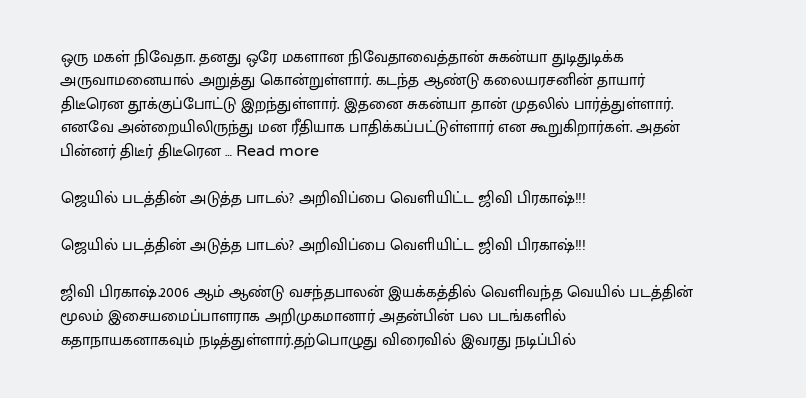ஒரு மகள் நிவேதா. தனது ஒரே மகளான நிவேதாவைத்தான் சுகன்யா துடிதுடிக்க அருவாமனையால் அறுத்து கொன்றுள்ளார். கடந்த ஆண்டு கலையரசனின் தாயார் திடீரென தூக்குப்போட்டு இறந்துள்ளார். இதனை சுகன்யா தான் முதலில் பார்த்துள்ளார். எனவே அன்றையிலிருந்து மன ரீதியாக பாதிக்கப்பட்டுள்ளார் என கூறுகிறார்கள். அதன் பின்னர் திடீர் திடீரென … Read more

ஜெயில் படத்தின் அடுத்த பாடல்? அறிவிப்பை வெளியிட்ட ஜிவி பிரகாஷ்!!!

ஜெயில் படத்தின் அடுத்த பாடல்? அறிவிப்பை வெளியிட்ட ஜிவி பிரகாஷ்!!!

ஜிவி பிரகாஷ்.2006 ஆம் ஆண்டு வசந்தபாலன் இயக்கத்தில் வெளிவந்த வெயில் படத்தின் மூலம் இசையமைப்பாளராக அறிமுகமானார் அதன்பின் பல படங்களில் கதாநாயகனாகவும் நடித்துள்ளார்.தற்பொழுது விரைவில் இவரது நடிப்பில்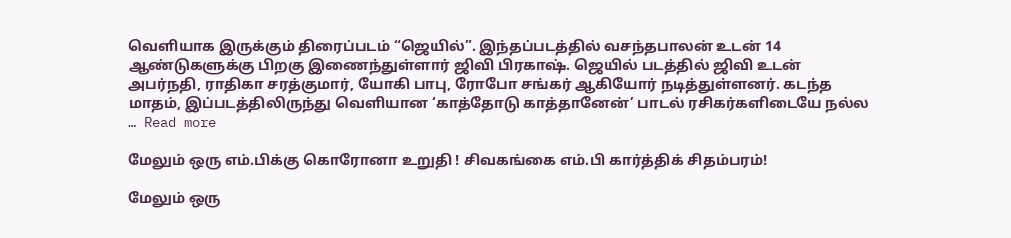வெளியாக இருக்கும் திரைப்படம் “ஜெயில்”. இந்தப்படத்தில் வசந்தபாலன் உடன் 14 ஆண்டுகளுக்கு பிறகு இணைந்துள்ளார் ஜிவி பிரகாஷ். ஜெயில் படத்தில் ஜிவி உடன் அபர்நதி, ராதிகா சரத்குமார், யோகி பாபு, ரோபோ சங்கர் ஆகியோர் நடித்துள்ளனர். கடந்த மாதம், இப்படத்திலிருந்து வெளியான ‘காத்தோடு காத்தானேன்’ பாடல் ரசிகர்களிடையே நல்ல … Read more

மேலும் ஒரு எம்.பிக்கு கொரோனா உறுதி ! சிவகங்கை எம்.பி கார்த்திக் சிதம்பரம்!

மேலும் ஒரு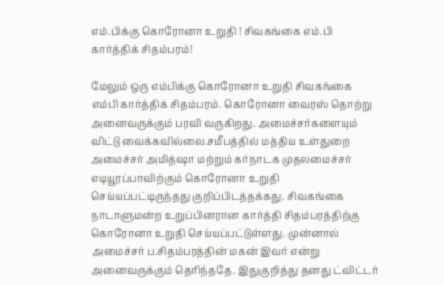எம்.பிக்கு கொரோனா உறுதி ! சிவகங்கை எம்.பி கார்த்திக் சிதம்பரம்!

மேலும் ஒரு எம்பிக்கு கொரோனா உறுதி சிவகங்கை எம்பி கார்த்திக் சிதம்பரம். கொரோனா வைரஸ் தொற்று அனைவருக்கும் பரவி வருகிறது. அமைச்சர்களையும் விட்டு வைக்கவில்லை.சமீபத்தில் மத்திய உள்துறை அமைச்சர் அமித்ஷா மற்றும் கர்நாடக முதலமைச்சர் எடியூரப்பாவிற்கும் கொரோனா உறுதி செய்யப்பட்டிருந்தது குறிப்பிடத்தக்கது. சிவகங்கை நாடாளுமன்ற உறுப்பினரான கார்த்தி சிதம்பரத்திற்கு கொரோனா உறுதி செய்யப்பட்டுள்ளது. முன்னால் அமைச்சர் ப.சிதம்பரத்தின் மகன் இவர் என்று அனைவருக்கும் தெரிந்ததே. இதுகுறித்து தனது ட்விட்டர்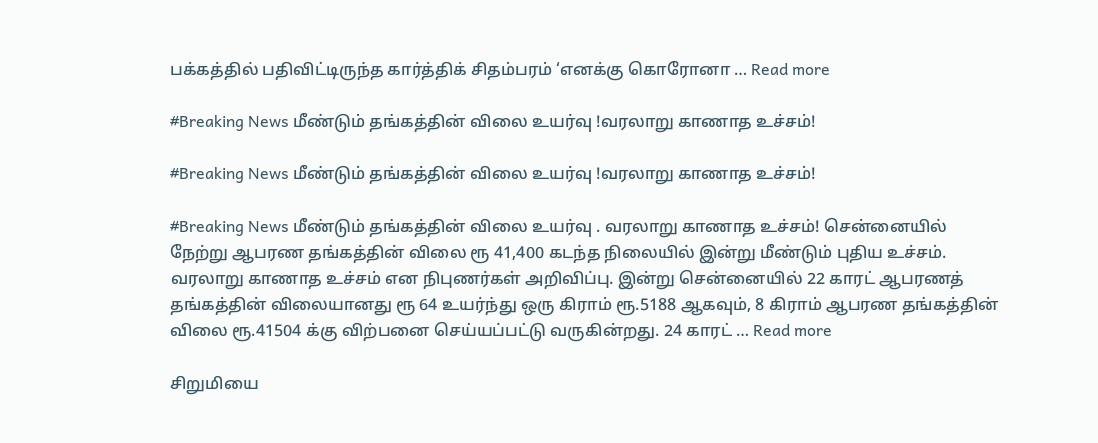பக்கத்தில் பதிவிட்டிருந்த கார்த்திக் சிதம்பரம் ‘எனக்கு கொரோனா … Read more

#Breaking News மீண்டும் தங்கத்தின் விலை உயர்வு !வரலாறு காணாத உச்சம்!

#Breaking News மீண்டும் தங்கத்தின் விலை உயர்வு !வரலாறு காணாத உச்சம்!

#Breaking News மீண்டும் தங்கத்தின் விலை உயர்வு . வரலாறு காணாத உச்சம்! சென்னையில் நேற்று ஆபரண தங்கத்தின் விலை ரூ 41,400 கடந்த நிலையில் இன்று மீண்டும் புதிய உச்சம். வரலாறு காணாத உச்சம் என நிபுணர்கள் அறிவிப்பு. இன்று சென்னையில் 22 காரட் ஆபரணத் தங்கத்தின் விலையானது ரூ 64 உயர்ந்து ஒரு கிராம் ரூ.5188 ஆகவும், 8 கிராம் ஆபரண தங்கத்தின் விலை ரூ.41504 க்கு விற்பனை செய்யப்பட்டு வருகின்றது. 24 காரட் … Read more

சிறுமியை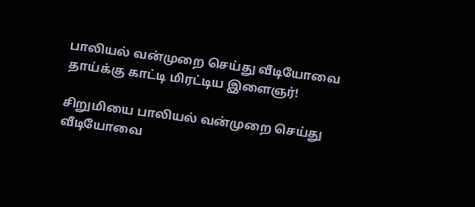பாலியல் வன்முறை செய்து வீடியோவை தாய்க்கு காட்டி மிரட்டிய இளைஞர்!

சிறுமியை பாலியல் வன்முறை செய்து வீடியோவை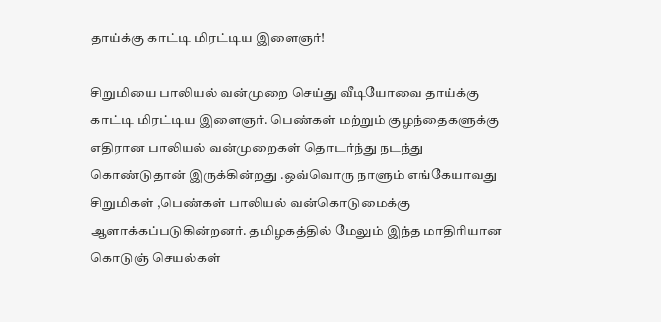தாய்க்கு காட்டி மிரட்டிய இளைஞர்!

சிறுமியை பாலியல் வன்முறை செய்து வீடியோவை தாய்க்கு காட்டி மிரட்டிய இளைஞர். பெண்கள் மற்றும் குழந்தைகளுக்கு எதிரான பாலியல் வன்முறைகள் தொடர்ந்து நடந்து கொண்டுதான் இருக்கின்றது .ஒவ்வொரு நாளும் எங்கேயாவது சிறுமிகள் ,பெண்கள் பாலியல் வன்கொடுமைக்கு ஆளாக்கப்படுகின்றனர். தமிழகத்தில் மேலும் இந்த மாதிரியான கொடுஞ் செயல்கள்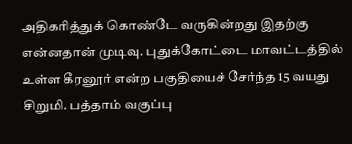அதிகரித்துக் கொண்டே வருகின்றது இதற்கு என்னதான் முடிவு. புதுக்கோட்டை மாவட்டத்தில் உள்ள கீரனூர் என்ற பகுதியைச் சேர்ந்த 15 வயது சிறுமி. பத்தாம் வகுப்பு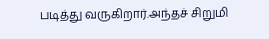படித்து வருகிறார்.அந்தச் சிறுமி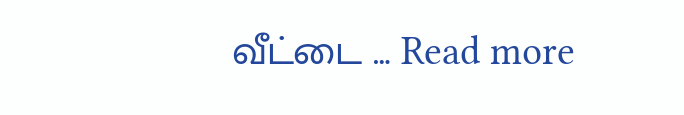வீட்டை … Read more